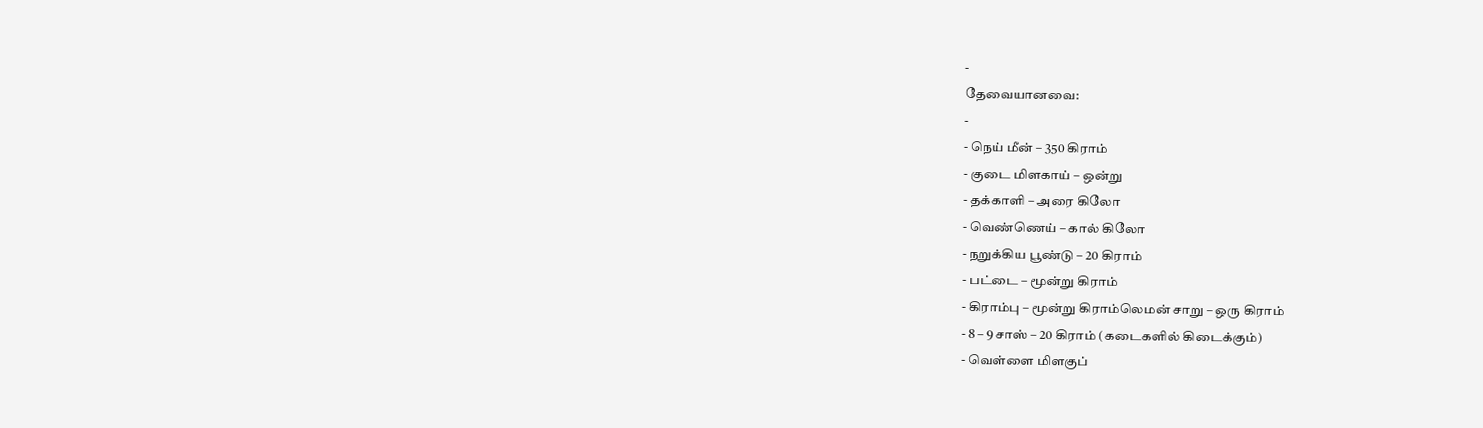-
தேவையானவை:
-
- நெய் மீன் – 350 கிராம்
- குடை மிளகாய் – ஒன்று
- தக்காளி – அரை கிலோ
- வெண்ணெய் – கால் கிலோ
- நறுக்கிய பூண்டு – 20 கிராம்
- பட்டை – மூன்று கிராம்
- கிராம்பு – மூன்று கிராம்லெமன் சாறு – ஒரு கிராம்
- 8 – 9 சாஸ் – 20 கிராம் (கடைகளில் கிடைக்கும்)
- வெள்ளை மிளகுப்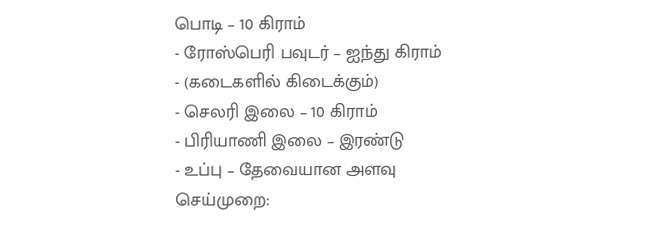பொடி – 10 கிராம்
- ரோஸ்பெரி பவுடர் – ஐந்து கிராம்
- (கடைகளில் கிடைக்கும்)
- செலரி இலை – 10 கிராம்
- பிரியாணி இலை – இரண்டு
- உப்பு – தேவையான அளவு
செய்முறை: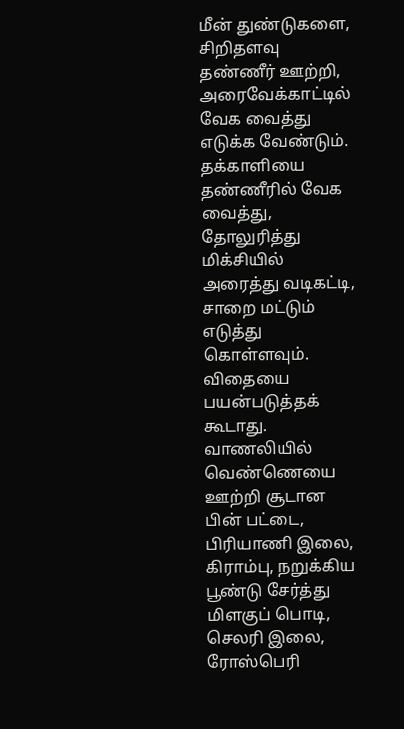மீன் துண்டுகளை, சிறிதளவு தண்ணீர் ஊற்றி, அரைவேக்காட்டில் வேக வைத்து எடுக்க வேண்டும். தக்காளியை தண்ணீரில் வேக வைத்து, தோலுரித்து மிக்சியில் அரைத்து வடிகட்டி, சாறை மட்டும் எடுத்து கொள்ளவும். விதையை பயன்படுத்தக் கூடாது.
வாணலியில் வெண்ணெயை ஊற்றி சூடான பின் பட்டை, பிரியாணி இலை, கிராம்பு, நறுக்கிய பூண்டு சேர்த்து மிளகுப் பொடி, செலரி இலை, ரோஸ்பெரி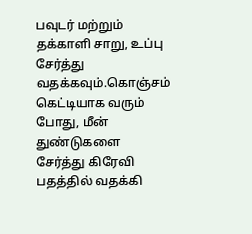பவுடர் மற்றும் தக்காளி சாறு, உப்பு சேர்த்து வதக்கவும்.கொஞ்சம் கெட்டியாக வரும் போது, மீன் துண்டுகளை சேர்த்து கிரேவி பதத்தில் வதக்கி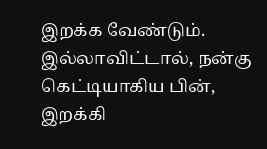இறக்க வேண்டும். இல்லாவிட்டால், நன்கு கெட்டியாகிய பின், இறக்கி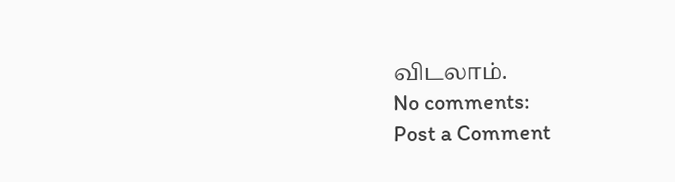விடலாம்.
No comments:
Post a Comment